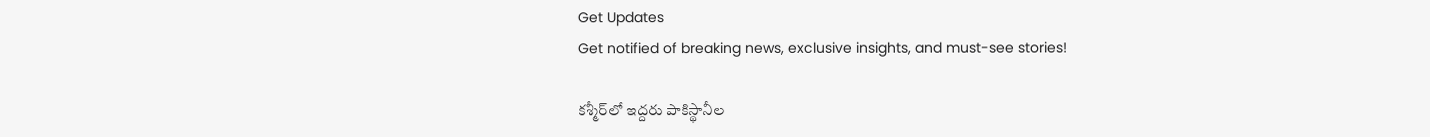Get Updates
Get notified of breaking news, exclusive insights, and must-see stories!

కశ్మీర్‌లో ఇద్దరు పాకిస్థానీల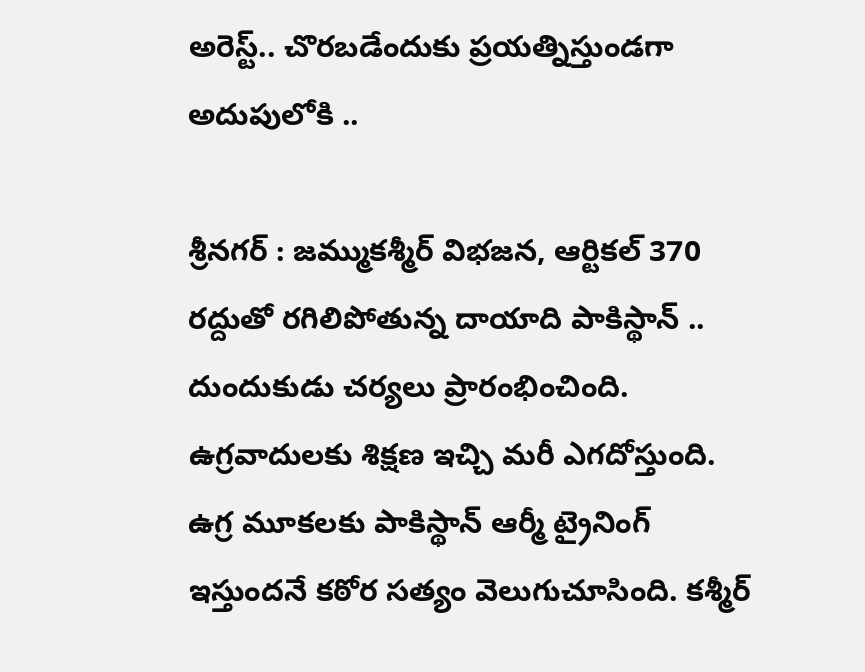అరెస్ట్.. చొరబడేందుకు ప్రయత్నిస్తుండగా అదుపులోకి ..

శ్రీనగర్ : జమ్ముకశ్మీర్ విభజన, ఆర్టికల్ 370 రద్దుతో రగిలిపోతున్న దాయాది పాకిస్థాన్ .. దుందుకుడు చర్యలు ప్రారంభించింది. ఉగ్రవాదులకు శిక్షణ ఇచ్చి మరీ ఎగదోస్తుంది. ఉగ్ర మూకలకు పాకిస్థాన్ ఆర్మీ ట్రైనింగ్ ఇస్తుందనే కఠోర సత్యం వెలుగుచూసింది. కశ్మీర్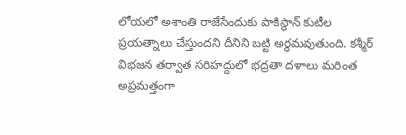లోయలో అశాంతి రాజేసేందుకు పాకిస్థాన్ కుటీల ప్రయత్నాలు చేస్తుందని దీనిని బట్టి అర్థమవుతుంది. కశ్మీర్ విభజన తర్వాత సరిహద్దులో భద్రతా దళాలు మరింత అప్రమత్తంగా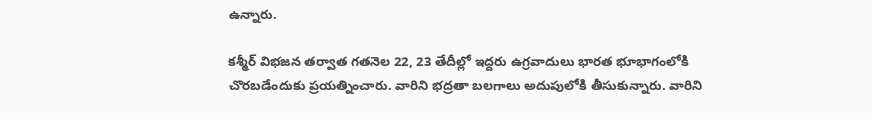ఉన్నారు.

కశ్మీర్ విభజన తర్వాత గతనెల 22, 23 తేదీల్లో ఇద్దరు ఉగ్రవాదులు భారత భూభాగంలోకి చొరబడేందుకు ప్రయత్నించారు. వారిని భద్రతా బలగాలు అదుపులోకి తీసుకున్నారు. వారిని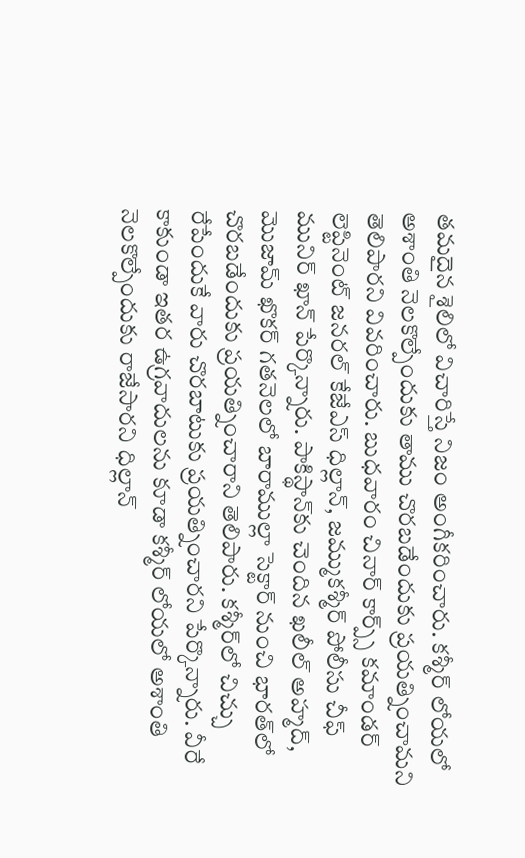తమదైన శైలిలో విచారిస్తే నిజం అంగీకరించారు. కశ్మీర్ లోయలో అశాంతి నెలకొల్పేందుకు తాము చొరబడేందుకు ప్రయత్నించామని తెలిపారని వివరించారు. బుధవారం చినార్ కార్ప్స్ కమాండర్ లెప్టినెంట్ జనరల్ కేజేఎస్ ధిల్లాన్, జమ్ముకశ్మీర్ పోలీసు చీఫ్ మునిర్ ఖాన్ పేర్కొన్నారు. పాకిస్థాన్‌కు చెందిన ఖలీల్ అహ్మద్, మొజామ్ ఖొకర్ గతనెలలో బారాముల్లా సెక్టార్ నుంచి భారత్‌లో చొరబడేందుకు ప్రయత్నించారాని తెలిపారు. కశ్మీర్‌లో చిచ్చు రేపేందుకే వారు చొరబాటుకు ప్రయత్నించారని పేర్కొన్నారు. వీరే కాకుండా ఇతర ఉగ్రవాదులను కూడా కశ్మీర్ లోయలో అశాంతి నెలకొల్పేందుకు రాజేసారని ధిల్లాన్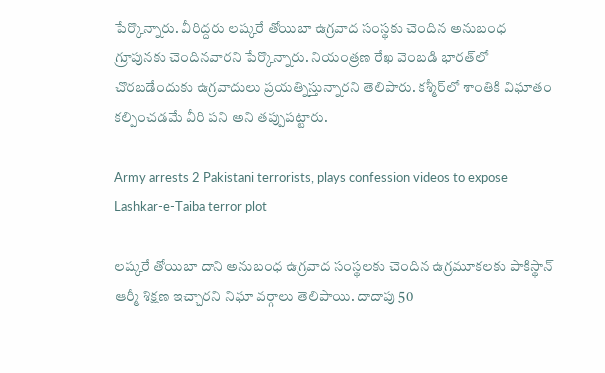పేర్కొన్నారు. వీరిద్దరు లష్కరే తోయిబా ఉగ్రవాద సంస్థకు చెందిన అనుబంధ గ్రూపునకు చెందినవారని పేర్కొన్నారు. నియంత్రణ రేఖ వెంబడి భారత్‌లో చొరబడేందుకు ఉగ్రవాదులు ప్రయత్నిస్తున్నారని తెలిపారు. కశ్మీర్‌లో శాంతికి విఘాతం కల్పించడమే వీరి పని అని తప్పుపట్టారు.

Army arrests 2 Pakistani terrorists, plays confession videos to expose Lashkar-e-Taiba terror plot

లష్కరే తోయిబా దాని అనుబంధ ఉగ్రవాద సంస్థలకు చెందిన ఉగ్రమూకలకు పాకిస్థాన్ ఆర్మీ శిక్షణ ఇచ్చారని నిఘా వర్గాలు తెలిపాయి. దాదాపు 50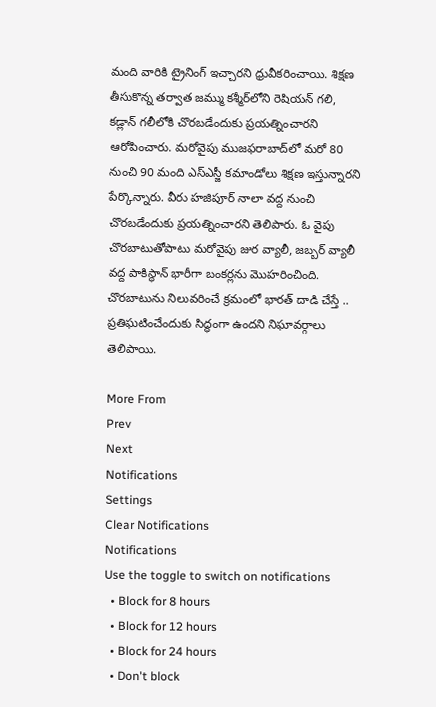మంది వారికి ట్రైనింగ్ ఇచ్చారని ధ్రువీకరించాయి. శిక్షణ తీసుకొన్న తర్వాత జమ్ము కశ్మీర్‌లోని రెషియన్ గలి, కడ్లాన్ గలీలోకి చొరబడేందుకు ప్రయత్నించారని ఆరోపించారు. మరోవైపు ముజఫరాబాద్‌లో మరో 80 నుంచి 90 మంది ఎస్ఎస్జీ కమాండోలు శిక్షణ ఇస్తున్నారని పేర్కొన్నారు. వీరు హజిపూర్ నాలా వద్ద నుంచి చొరబడేందుకు ప్రయత్నించారని తెలిపారు. ఓ వైపు చొరబాటుతోపాటు మరోవైపు జుర వ్యాలీ, జబ్బర్ వ్యాలీ వద్ద పాకిస్థాన్ భారీగా బంకర్లను మొహరించింది. చొరబాటును నిలువరించే క్రమంలో భారత్ దాడి చేస్తే .. ప్రతిఘటించేందుకు సిద్ధంగా ఉందని నిఘావర్గాలు తెలిపాయి.

More From
Prev
Next
Notifications
Settings
Clear Notifications
Notifications
Use the toggle to switch on notifications
  • Block for 8 hours
  • Block for 12 hours
  • Block for 24 hours
  • Don't block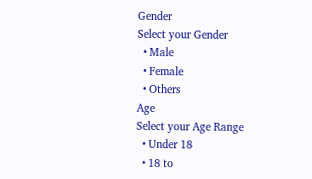Gender
Select your Gender
  • Male
  • Female
  • Others
Age
Select your Age Range
  • Under 18
  • 18 to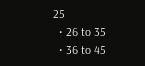25
  • 26 to 35
  • 36 to 45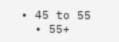• 45 to 55
  • 55+